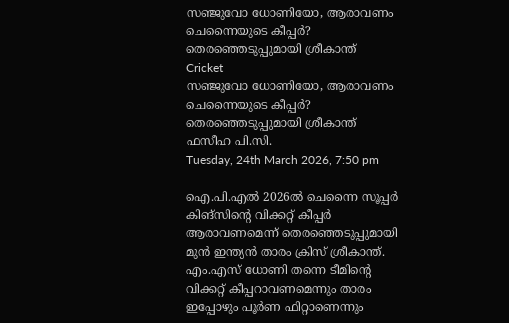സഞ്ജുവോ ധോണിയോ, ആരാവണം ചെന്നൈയുടെ കീപ്പര്‍? തെരഞ്ഞെടുപ്പുമായി ശ്രീകാന്ത്
Cricket
സഞ്ജുവോ ധോണിയോ, ആരാവണം ചെന്നൈയുടെ കീപ്പര്‍? തെരഞ്ഞെടുപ്പുമായി ശ്രീകാന്ത്
ഫസീഹ പി.സി.
Tuesday, 24th March 2026, 7:50 pm

ഐ.പി.എല്‍ 2026ല്‍ ചെന്നൈ സൂപ്പര്‍ കിങ്‌സിന്റെ വിക്കറ്റ് കീപ്പര്‍ ആരാവണമെന്ന് തെരഞ്ഞെടുപ്പുമായി മുന്‍ ഇന്ത്യന്‍ താരം ക്രിസ് ശ്രീകാന്ത്. എം.എസ് ധോണി തന്നെ ടീമിന്റെ വിക്കറ്റ് കീപ്പറാവണമെന്നും താരം ഇപ്പോഴും പൂര്‍ണ ഫിറ്റാണെന്നും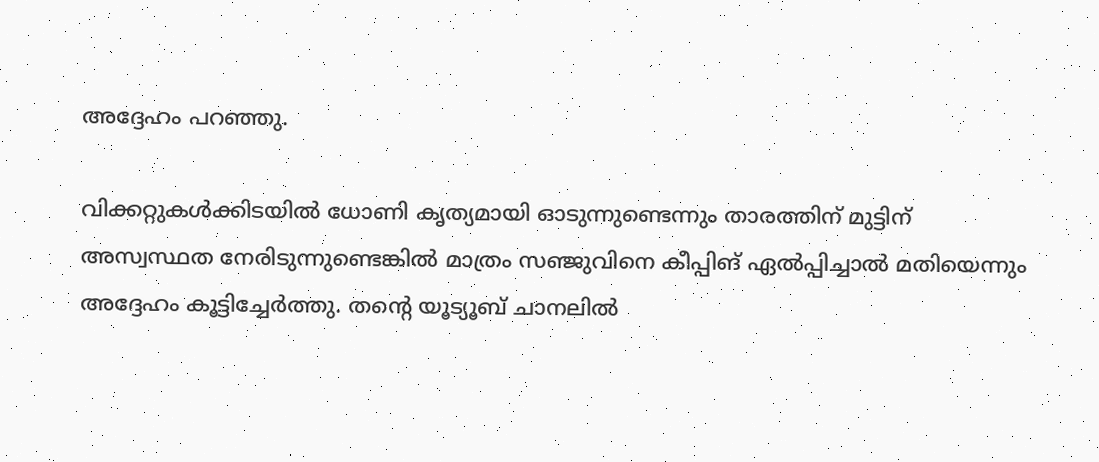അദ്ദേഹം പറഞ്ഞു.

വിക്കറ്റുകള്‍ക്കിടയില്‍ ധോണി കൃത്യമായി ഓടുന്നുണ്ടെന്നും താരത്തിന് മുട്ടിന് അസ്വസ്ഥത നേരിടുന്നുണ്ടെങ്കില്‍ മാത്രം സഞ്ജുവിനെ കീപ്പിങ് ഏല്‍പ്പിച്ചാല്‍ മതിയെന്നും അദ്ദേഹം കൂട്ടിച്ചേര്‍ത്തു. തന്റെ യൂട്യൂബ് ചാനലില്‍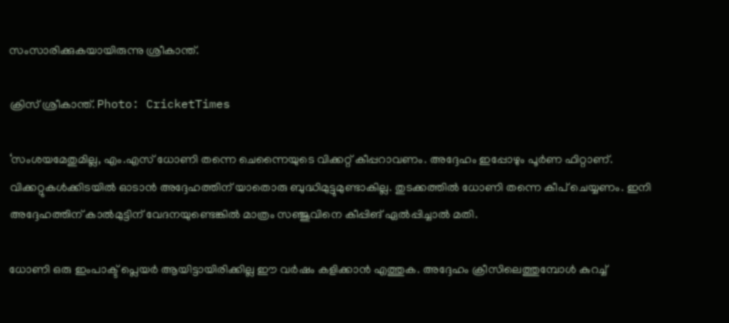സംസാരിക്കുകയായിരുന്നു ശ്രീകാന്ത്.

ക്രിസ് ശ്രീകാന്ത്. Photo: CricketTimes

‘സംശയമേതുമില്ല, എം.എസ് ധോണി തന്നെ ചെന്നൈയുടെ വിക്കറ്റ് കീപ്പറാവണം. അദ്ദേഹം ഇപ്പോഴും പൂര്‍ണ ഫിറ്റാണ്. വിക്കറ്റുകള്‍ക്കിടയില്‍ ഓടാന്‍ അദ്ദേഹത്തിന് യാതൊരു ബുദ്ധിമുട്ടുമുണ്ടാകില്ല. തുടക്കത്തില്‍ ധോണി തന്നെ കീപ് ചെയ്യണം. ഇനി അദ്ദേഹത്തിന് കാല്‍മുട്ടിന് വേദനയുണ്ടെങ്കില്‍ മാത്രം സഞ്ജുവിനെ കീപ്പിങ് ഏല്‍പ്പിച്ചാല്‍ മതി.

ധോണി ഒരു ഇംപാക്ട് പ്ലെയര്‍ ആയിട്ടായിരിക്കില്ല ഈ വര്‍ഷം കളിക്കാന്‍ എത്തുക. അദ്ദേഹം ക്രീസിലെത്തുമ്പോള്‍ കുറച്ച്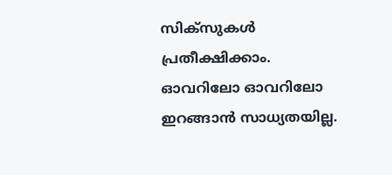സിക്‌സുകള്‍ പ്രതീക്ഷിക്കാം. ഓവറിലോ ഓവറിലോ ഇറങ്ങാന്‍ സാധ്യതയില്ല.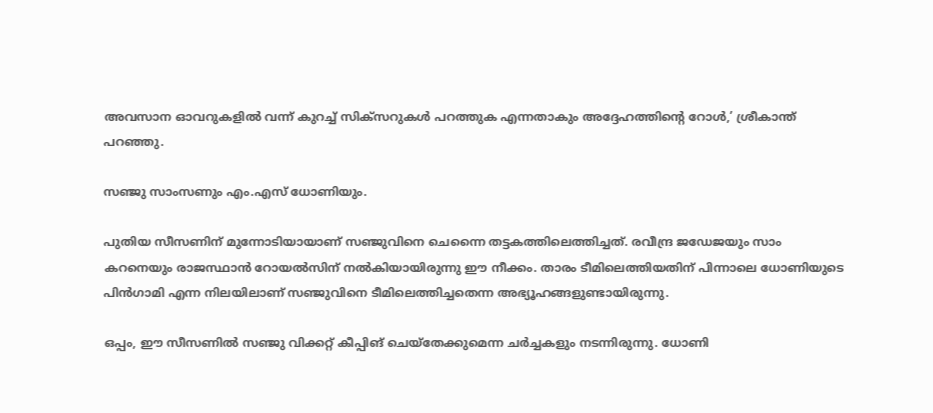അവസാന ഓവറുകളില്‍ വന്ന് കുറച്ച് സിക്സറുകള്‍ പറത്തുക എന്നതാകും അദ്ദേഹത്തിന്റെ റോള്‍,’ ശ്രീകാന്ത് പറഞ്ഞു.

സഞ്ജു സാംസണും എം.എസ് ധോണിയും.

പുതിയ സീസണിന് മുന്നോടിയായാണ് സഞ്ജുവിനെ ചെന്നൈ തട്ടകത്തിലെത്തിച്ചത്. രവീന്ദ്ര ജഡേജയും സാം കറനെയും രാജസ്ഥാന്‍ റോയല്‍സിന് നല്‍കിയായിരുന്നു ഈ നീക്കം. താരം ടീമിലെത്തിയതിന് പിന്നാലെ ധോണിയുടെ പിന്‍ഗാമി എന്ന നിലയിലാണ് സഞ്ജുവിനെ ടീമിലെത്തിച്ചതെന്ന അഭ്യൂഹങ്ങളുണ്ടായിരുന്നു.

ഒപ്പം, ഈ സീസണില്‍ സഞ്ജു വിക്കറ്റ് കീപ്പിങ് ചെയ്‌തേക്കുമെന്ന ചര്‍ച്ചകളും നടന്നിരുന്നു. ധോണി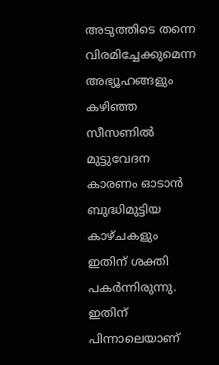അടുത്തിടെ തന്നെ വിരമിച്ചേക്കുമെന്ന അഭ്യൂഹങ്ങളും കഴിഞ്ഞ സീസണില്‍ മുട്ടുവേദന കാരണം ഓടാന്‍ ബുദ്ധിമുട്ടിയ കാഴ്ചകളും ഇതിന് ശക്തി പകര്‍ന്നിരുന്നു. ഇതിന് പിന്നാലെയാണ്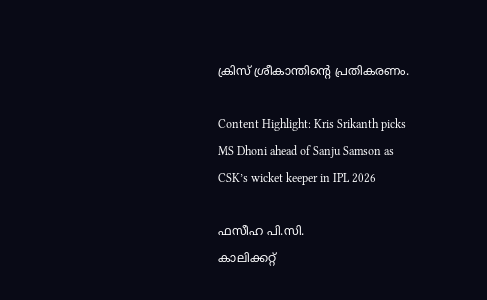ക്രിസ് ശ്രീകാന്തിന്റെ പ്രതികരണം.

Content Highlight: Kris Srikanth picks MS Dhoni ahead of Sanju Samson as CSK’s wicket keeper in IPL 2026

ഫസീഹ പി.സി.
കാലിക്കറ്റ്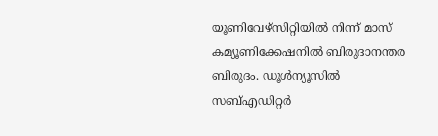യൂണിവേഴ്‌സിറ്റിയില്‍ നിന്ന് മാസ് കമ്യൂണിക്കേഷനില്‍ ബിരുദാനന്തര ബിരുദം. ഡൂള്‍ന്യൂസില്‍ സബ്എഡിറ്റര്‍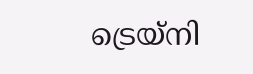ട്രെയ്‌നി